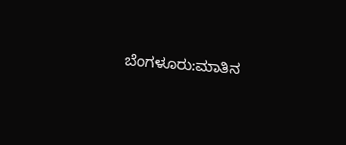ಬೆಂಗಳೂರು:ಮಾತಿನ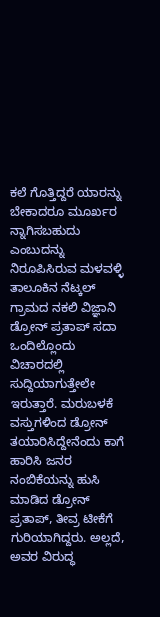ಕಲೆ ಗೊತ್ತಿದ್ದರೆ ಯಾರನ್ನು ಬೇಕಾದರೂ ಮೂರ್ಖರ ನ್ನಾಗಿಸಬಹುದು ಎಂಬುದನ್ನು ನಿರೂಪಿಸಿರುವ ಮಳವಳ್ಳಿ ತಾಲೂಕಿನ ನೆಟ್ಕಲ್ ಗ್ರಾಮದ ನಕಲಿ ವಿಜ್ಞಾನಿ ಡ್ರೋನ್ ಪ್ರತಾಪ್ ಸದಾ ಒಂದಿಲ್ಲೊಂದು ವಿಚಾರದಲ್ಲಿ ಸುದ್ದಿಯಾಗುತ್ತೇಲೇ ಇರುತ್ತಾರೆ. ಮರುಬಳಕೆ ವಸ್ತುಗಳಿಂದ ಡ್ರೋನ್ ತಯಾರಿಸಿದ್ದೇನೆಂದು ಕಾಗೆ ಹಾರಿಸಿ ಜನರ ನಂಬಿಕೆಯನ್ನು ಹುಸಿ ಮಾಡಿದ ಡ್ರೋನ್ ಪ್ರತಾಪ್, ತೀವ್ರ ಟೀಕೆಗೆ ಗುರಿಯಾಗಿದ್ದರು. ಅಲ್ಲದೆ, ಅವರ ವಿರುದ್ಧ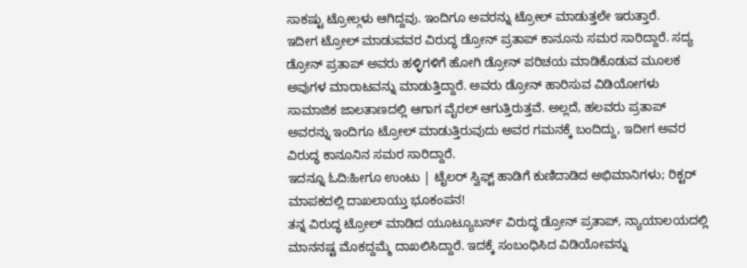ಸಾಕಷ್ಟು ಟ್ರೋಲ್ಗಳು ಆಗಿದ್ದವು. ಇಂದಿಗೂ ಅವರನ್ನು ಟ್ರೋಲ್ ಮಾಡುತ್ತಲೇ ಇರುತ್ತಾರೆ.
ಇದೀಗ ಟ್ರೋಲ್ ಮಾಡುವವರ ವಿರುದ್ಧ ಡ್ರೋನ್ ಪ್ರತಾಪ್ ಕಾನೂನು ಸಮರ ಸಾರಿದ್ದಾರೆ. ಸದ್ಯ ಡ್ರೋನ್ ಪ್ರತಾಪ್ ಅವರು ಹಳ್ಳಿಗಳಿಗೆ ಹೋಗಿ ಡ್ರೋನ್ ಪರಿಚಯ ಮಾಡಿಕೊಡುವ ಮೂಲಕ ಅವುಗಳ ಮಾರಾಟವನ್ನು ಮಾಡುತ್ತಿದ್ದಾರೆ. ಅವರು ಡ್ರೋನ್ ಹಾರಿಸುವ ವಿಡಿಯೋಗಳು ಸಾಮಾಜಿಕ ಜಾಲತಾಣದಲ್ಲಿ ಆಗಾಗ ವೈರಲ್ ಆಗುತ್ತಿರುತ್ತವೆ. ಅಲ್ಲದೆ, ಹಲವರು ಪ್ರತಾಪ್ ಅವರನ್ನು ಇಂದಿಗೂ ಟ್ರೋಲ್ ಮಾಡುತ್ತಿರುವುದು ಅವರ ಗಮನಕ್ಕೆ ಬಂದಿದ್ದು, ಇದೀಗ ಅವರ ವಿರುದ್ಧ ಕಾನೂನಿನ ಸಮರ ಸಾರಿದ್ದಾರೆ.
ಇದನ್ನೂ ಓದಿ:ಹೀಗೂ ಉಂಟು | ಟೈಲರ್ ಸ್ವಿಫ್ಟ್ ಹಾಡಿಗೆ ಕುಣಿದಾಡಿದ ಅಭಿಮಾನಿಗಳು; ರಿಕ್ಟರ್ ಮಾಪಕದಲ್ಲಿ ದಾಖಲಾಯ್ತು ಭೂಕಂಪನ!
ತನ್ನ ವಿರುದ್ಧ ಟ್ರೋಲ್ ಮಾಡಿದ ಯೂಟ್ಯೂಬರ್ಸ್ ವಿರುದ್ಧ ಡ್ರೋನ್ ಪ್ರತಾಪ್, ನ್ಯಾಯಾಲಯದಲ್ಲಿ ಮಾನನಷ್ಟ ಮೊಕದ್ದಮ್ಮೆ ದಾಖಲಿಸಿದ್ದಾರೆ. ಇದಕ್ಕೆ ಸಂಬಂಧಿಸಿದ ವಿಡಿಯೋವನ್ನು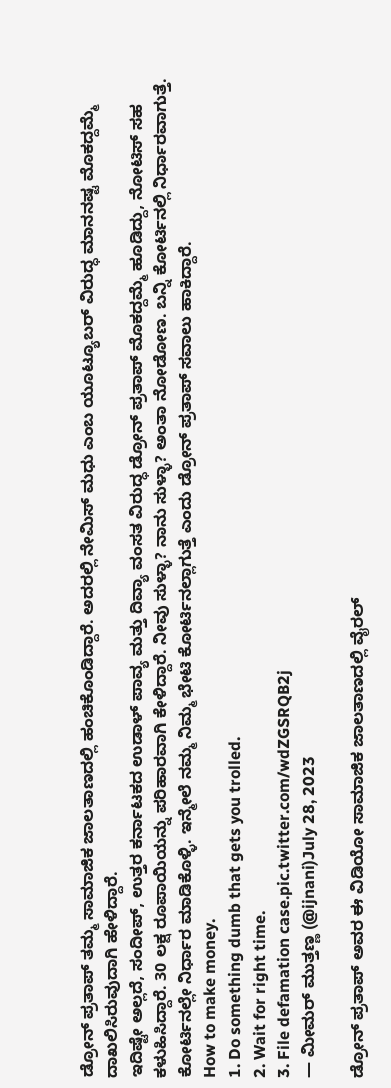ಡ್ರೋನ್ ಪ್ರತಾಪ್ ತಮ್ಮ ಸಾಮಾಜಿಕ ಜಾಲತಾಣದಲ್ಲಿ ಹಂಚಿಕೊಂಡಿದ್ದಾರೆ. ಅದರಲ್ಲಿ ನೇಮಿಸ್ ಮಧು ಎಂಬ ಯೂಟ್ಯೂಬರ್ ವಿರುದ್ಧ ಮಾನನಷ್ಟ ಮೊಕದ್ದಮ್ಮೆ ದಾಖಲಿಸಿರುವುದಾಗಿ ಹೇಳಿದ್ದಾರೆ.
ಇದಿಷ್ಟೇ ಅಲ್ಲದೆ, ಸಂದೀಪ್, ಉತ್ತರ ಕರ್ನಾಟಕದ ಉಡಾಳ್ ಪಾವ್ಯ ಮತ್ತು ದಿವ್ಯಾ ವಂಸತ ವಿರುದ್ಧ ಡ್ರೋನ್ ಪ್ರತಾಪ್ ಮೊಕದ್ದಮ್ಮೆ ಹೂಡಿದ್ದು, ನೋಟಿಸ್ ಸಹ ಕಳುಹಿಸಿದ್ದಾರೆ. 30 ಲಕ್ಷ ರೂಪಾಯಿಯನ್ನು ಪರಿಹಾರವಾಗಿ ಕೇಳಿದ್ದಾರೆ. ನೀವು ಸುಳ್ಳಾ? ನಾನು ಸುಳ್ಳಾ? ಅಂತಾ ನೋಡೋಣ. ಬನ್ನಿ ಕೋರ್ಟಿನಲ್ಲಿ ನಿರ್ಧಾರವಾಗುತ್ತೆ. ಕೋರ್ಟಿನಲ್ಲೇ ನಿರ್ಧಾರ ಮಾಡಿಕೊಳ್ಳಿ. ಇನ್ಮೇಲೆ ನಮ್ಮ ನಿಮ್ಮ ಭೇಟಿ ಕೋರ್ಟಿನಲ್ಲಾಗುತ್ತೆ ಎಂದು ಡ್ರೋನ್ ಪ್ರತಾಪ್ ಸವಾಲು ಹಾಕಿದ್ದಾರೆ.
How to make money.
1. Do something dumb that gets you trolled.
2. Wait for right time.
3. File defamation case.pic.twitter.com/wdZGSRQB2j
— ಮೀಮರ್ ಮುತ್ತಣ್ಣ (@ijnani)July 28, 2023

ಡ್ರೋನ್ ಪ್ರತಾಪ್ ಅವರ ಈ ವಿಡಿಯೋ ಸಾಮಾಜಿಕ ಜಾಲತಾಣದಲ್ಲಿ ವೈರಲ್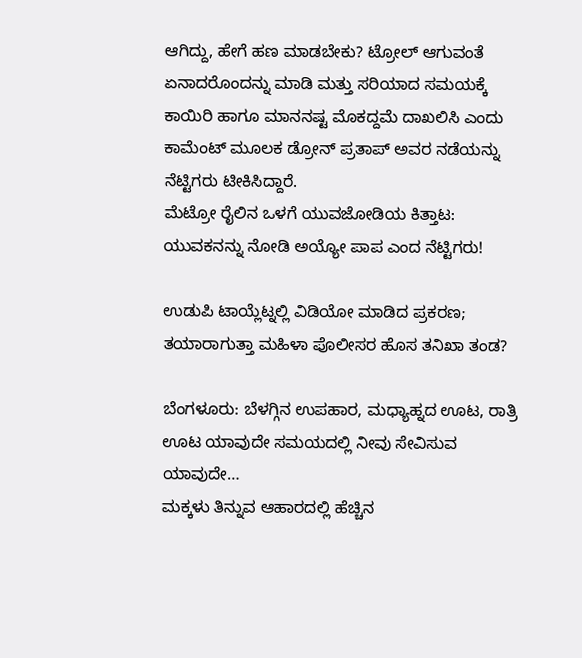ಆಗಿದ್ದು, ಹೇಗೆ ಹಣ ಮಾಡಬೇಕು? ಟ್ರೋಲ್ ಆಗುವಂತೆ ಏನಾದರೊಂದನ್ನು ಮಾಡಿ ಮತ್ತು ಸರಿಯಾದ ಸಮಯಕ್ಕೆ ಕಾಯಿರಿ ಹಾಗೂ ಮಾನನಷ್ಟ ಮೊಕದ್ದಮೆ ದಾಖಲಿಸಿ ಎಂದು ಕಾಮೆಂಟ್ ಮೂಲಕ ಡ್ರೋನ್ ಪ್ರತಾಪ್ ಅವರ ನಡೆಯನ್ನು ನೆಟ್ಟಿಗರು ಟೀಕಿಸಿದ್ದಾರೆ.
ಮೆಟ್ರೋ ರೈಲಿನ ಒಳಗೆ ಯುವಜೋಡಿಯ ಕಿತ್ತಾಟ: ಯುವಕನನ್ನು ನೋಡಿ ಅಯ್ಯೋ ಪಾಪ ಎಂದ ನೆಟ್ಟಿಗರು!

ಉಡುಪಿ ಟಾಯ್ಲೆಟ್ನಲ್ಲಿ ವಿಡಿಯೋ ಮಾಡಿದ ಪ್ರಕರಣ; ತಯಾರಾಗುತ್ತಾ ಮಹಿಳಾ ಪೊಲೀಸರ ಹೊಸ ತನಿಖಾ ತಂಡ?

ಬೆಂಗಳೂರು: ಬೆಳಗ್ಗಿನ ಉಪಹಾರ, ಮಧ್ಯಾಹ್ನದ ಊಟ, ರಾತ್ರಿ ಊಟ ಯಾವುದೇ ಸಮಯದಲ್ಲಿ ನೀವು ಸೇವಿಸುವ ಯಾವುದೇ…
ಮಕ್ಕಳು ತಿನ್ನುವ ಆಹಾರದಲ್ಲಿ ಹೆಚ್ಚಿನ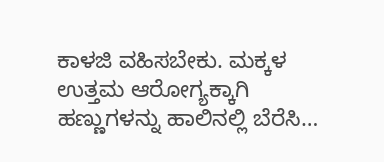ಕಾಳಜಿ ವಹಿಸಬೇಕು. ಮಕ್ಕಳ ಉತ್ತಮ ಆರೋಗ್ಯಕ್ಕಾಗಿ ಹಣ್ಣುಗಳನ್ನು ಹಾಲಿನಲ್ಲಿ ಬೆರೆಸಿ…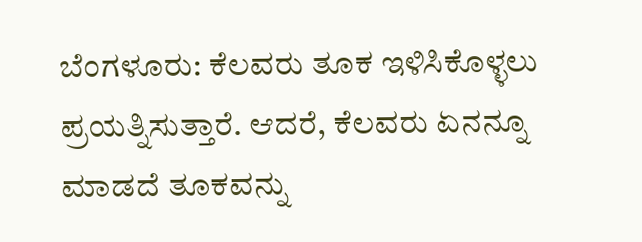ಬೆಂಗಳೂರು: ಕೆಲವರು ತೂಕ ಇಳಿಸಿಕೊಳ್ಳಲು ಪ್ರಯತ್ನಿಸುತ್ತಾರೆ. ಆದರೆ, ಕೆಲವರು ಏನನ್ನೂ ಮಾಡದೆ ತೂಕವನ್ನು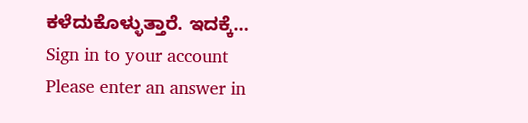ಕಳೆದುಕೊಳ್ಳುತ್ತಾರೆ. ಇದಕ್ಕೆ…
Sign in to your account
Please enter an answer in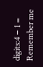digits:4 − 1 =
Remember me